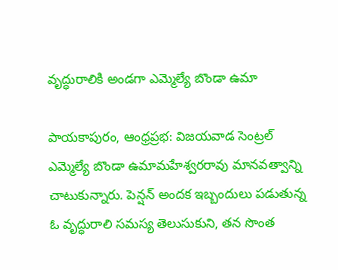వృద్ధురాలికి అండగా ఎమ్మెల్యే బొండా ఉమా

పాయకాపురం, ఆంధ్రప్రభ: విజయవాడ సెంట్రల్ ఎమ్మెల్యే బొండా ఉమామహేశ్వరరావు మానవత్వాన్ని చాటుకున్నారు. పెన్షన్ అందక ఇబ్బందులు పడుతున్న ఓ వృద్ధురాలి సమస్య తెలుసుకుని, తన సొంత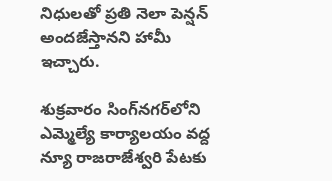నిధులతో ప్రతి నెలా పెన్షన్ అందజేస్తానని హామీ ఇచ్చారు.

శుక్రవారం సింగ్‌నగర్‌లోని ఎమ్మెల్యే కార్యాలయం వద్ద న్యూ రాజరాజేశ్వరి పేటకు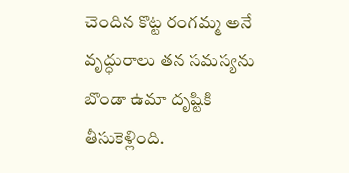చెందిన కొట్ట రంగమ్మ అనే వృద్ధురాలు తన సమస్యను బొండా ఉమా దృష్టికి తీసుకెళ్లింది.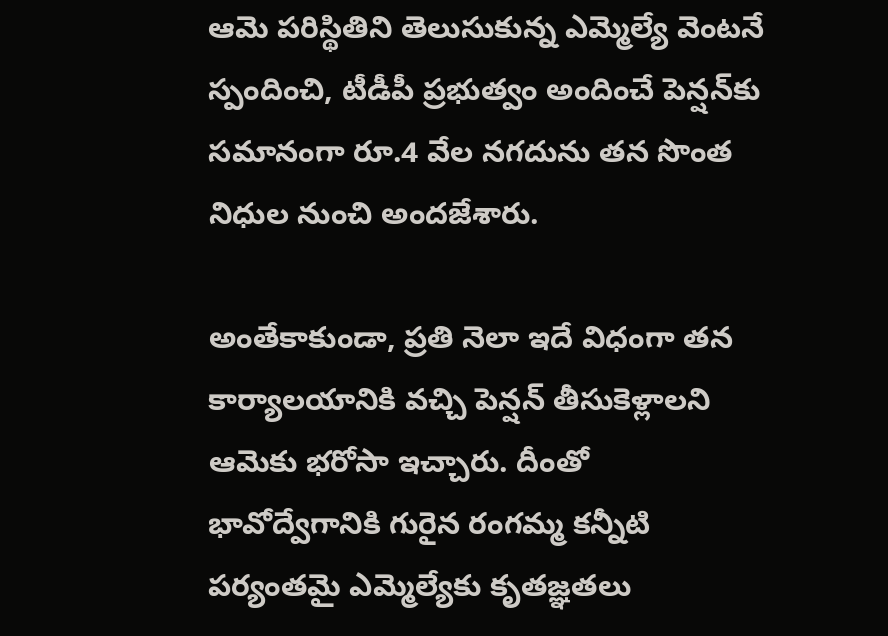ఆమె పరిస్థితిని తెలుసుకున్న ఎమ్మెల్యే వెంటనే స్పందించి, టీడీపీ ప్రభుత్వం అందించే పెన్షన్‌కు సమానంగా రూ.4 వేల నగదును తన సొంత నిధుల నుంచి అందజేశారు.

అంతేకాకుండా, ప్రతి నెలా ఇదే విధంగా తన కార్యాలయానికి వచ్చి పెన్షన్ తీసుకెళ్లాలని ఆమెకు భరోసా ఇచ్చారు. దీంతో భావోద్వేగానికి గురైన రంగమ్మ కన్నీటి పర్యంతమై ఎమ్మెల్యేకు కృతజ్ఞతలు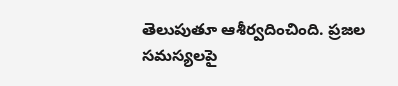తెలుపుతూ ఆశీర్వదించింది. ప్రజల సమస్యలపై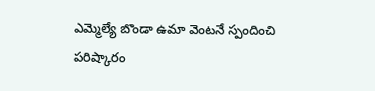ఎమ్మెల్యే బొండా ఉమా వెంటనే స్పందించి పరిష్కారం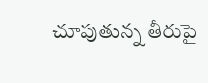చూపుతున్న తీరుపై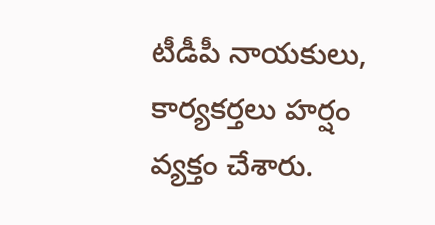టీడీపీ నాయకులు, కార్యకర్తలు హర్షం వ్యక్తం చేశారు.